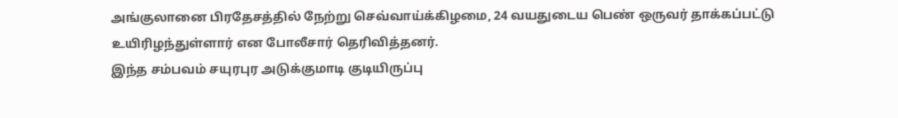அங்குலானை பிரதேசத்தில் நேற்று செவ்வாய்க்கிழமை, 24 வயதுடைய பெண் ஒருவர் தாக்கப்பட்டு உயிரிழந்துள்ளார் என போலீசார் தெரிவித்தனர்.
இந்த சம்பவம் சயுரபுர அடுக்குமாடி குடியிருப்பு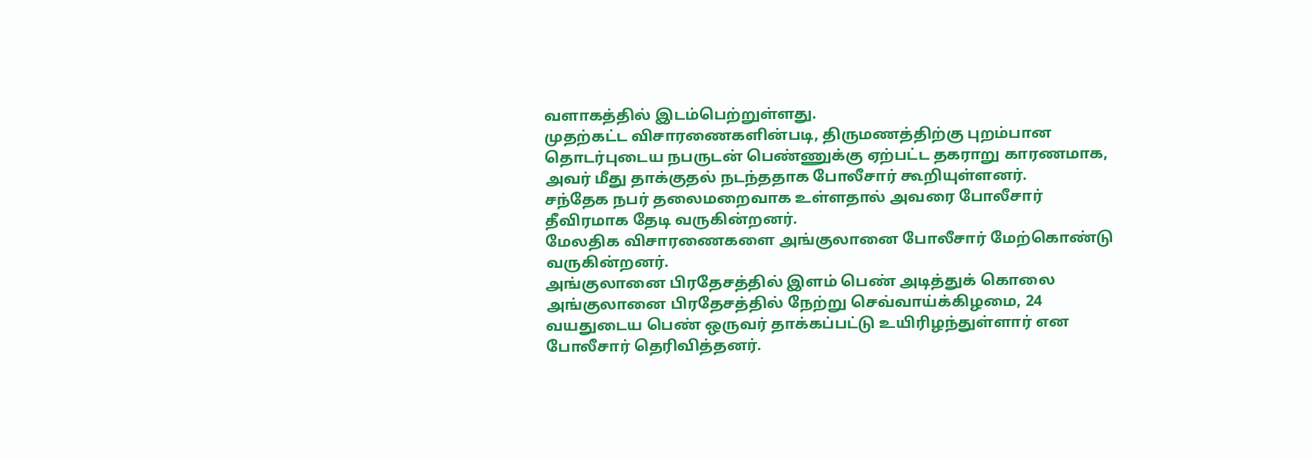வளாகத்தில் இடம்பெற்றுள்ளது.
முதற்கட்ட விசாரணைகளின்படி, திருமணத்திற்கு புறம்பான தொடர்புடைய நபருடன் பெண்ணுக்கு ஏற்பட்ட தகராறு காரணமாக, அவர் மீது தாக்குதல் நடந்ததாக போலீசார் கூறியுள்ளனர்.
சந்தேக நபர் தலைமறைவாக உள்ளதால் அவரை போலீசார் தீவிரமாக தேடி வருகின்றனர்.
மேலதிக விசாரணைகளை அங்குலானை போலீசார் மேற்கொண்டு வருகின்றனர்.
அங்குலானை பிரதேசத்தில் இளம் பெண் அடித்துக் கொலை அங்குலானை பிரதேசத்தில் நேற்று செவ்வாய்க்கிழமை, 24 வயதுடைய பெண் ஒருவர் தாக்கப்பட்டு உயிரிழந்துள்ளார் என போலீசார் தெரிவித்தனர்.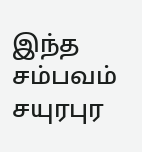இந்த சம்பவம் சயுரபுர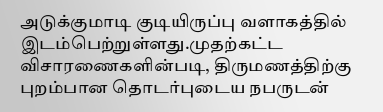அடுக்குமாடி குடியிருப்பு வளாகத்தில் இடம்பெற்றுள்ளது.முதற்கட்ட விசாரணைகளின்படி, திருமணத்திற்கு புறம்பான தொடர்புடைய நபருடன்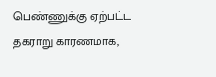பெண்ணுக்கு ஏற்பட்ட தகராறு காரணமாக,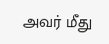அவர் மீது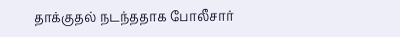தாக்குதல் நடந்ததாக போலீசார்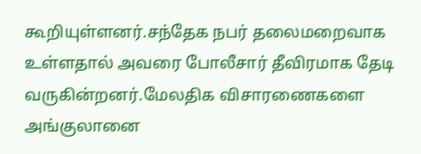கூறியுள்ளனர்.சந்தேக நபர் தலைமறைவாக உள்ளதால் அவரை போலீசார் தீவிரமாக தேடி வருகின்றனர்.மேலதிக விசாரணைகளை அங்குலானை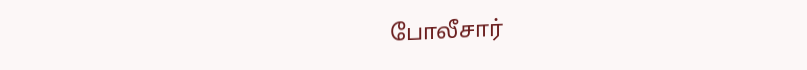போலீசார்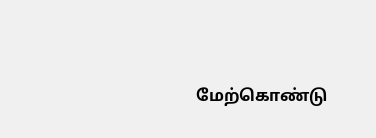மேற்கொண்டு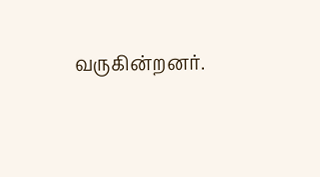வருகின்றனர்.